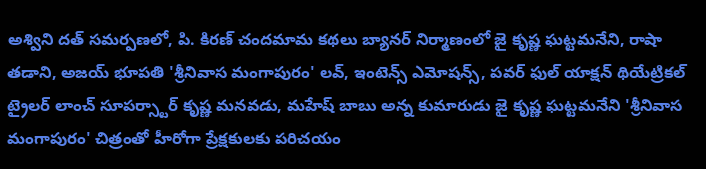అశ్విని దత్ సమర్పణలో, పి. కిరణ్ చందమామ కథలు బ్యానర్ నిర్మాణంలో జై కృష్ణ ఘట్టమనేని, రాషా తడాని, అజయ్ భూపతి 'శ్రీనివాస మంగాపురం' లవ్, ఇంటెన్స్ ఎమోషన్స్, పవర్ ఫుల్ యాక్షన్ థియేట్రికల్ ట్రైలర్ లాంచ్ సూపర్స్టార్ కృష్ణ మనవడు, మహేష్ బాబు అన్న కుమారుడు జై కృష్ణ ఘట్టమనేని 'శ్రీనివాస మంగాపురం' చిత్రంతో హీరోగా ప్రేక్షకులకు పరిచయం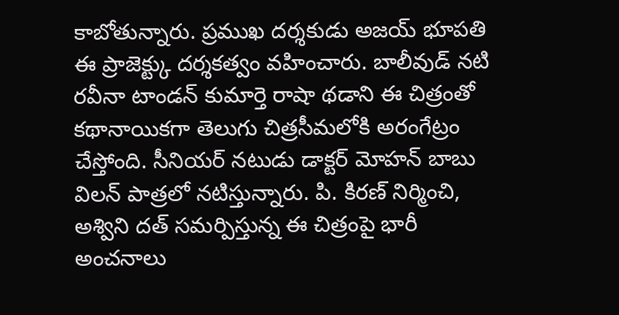కాబోతున్నారు. ప్రముఖ దర్శకుడు అజయ్ భూపతి ఈ ప్రాజెక్ట్కు దర్శకత్వం వహించారు. బాలీవుడ్ నటి రవీనా టాండన్ కుమార్తె రాషా థడాని ఈ చిత్రంతో కథానాయికగా తెలుగు చిత్రసీమలోకి అరంగేట్రం చేస్తోంది. సీనియర్ నటుడు డాక్టర్ మోహన్ బాబు విలన్ పాత్రలో నటిస్తున్నారు. పి. కిరణ్ నిర్మించి, అశ్విని దత్ సమర్పిస్తున్న ఈ చిత్రంపై భారీ అంచనాలు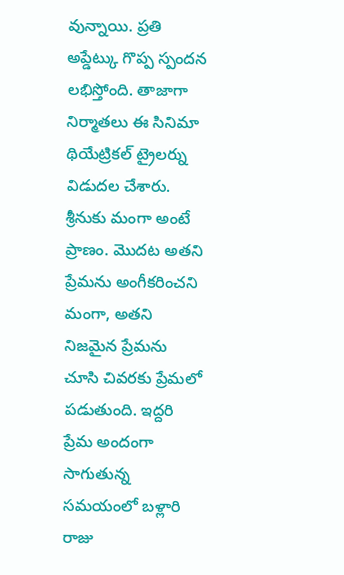వున్నాయి. ప్రతి అప్డేట్కు గొప్ప స్పందన లభిస్తోంది. తాజాగా నిర్మాతలు ఈ సినిమా థియేట్రికల్ ట్రైలర్ను విడుదల చేశారు. శ్రీనుకు మంగా అంటే ప్రాణం. మొదట అతని ప్రేమను అంగీకరించని మంగా, అతని నిజమైన ప్రేమను చూసి చివరకు ప్రేమలో పడుతుంది. ఇద్దరి ప్రేమ అందంగా సాగుతున్న సమయంలో బళ్లారి రాజు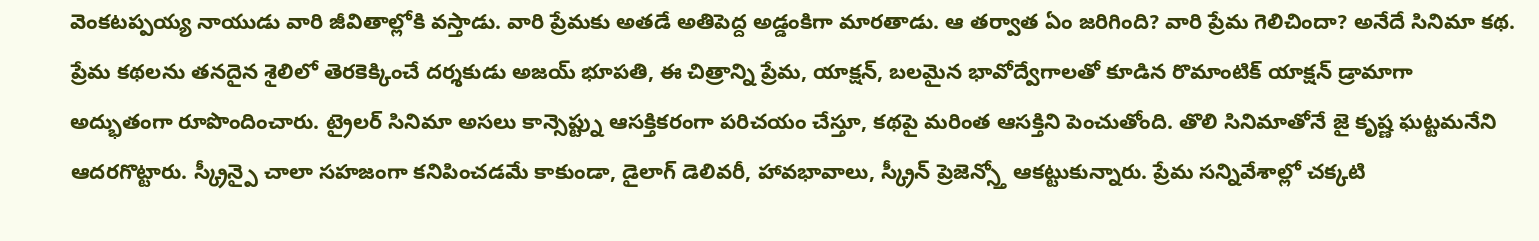వెంకటప్పయ్య నాయుడు వారి జీవితాల్లోకి వస్తాడు. వారి ప్రేమకు అతడే అతిపెద్ద అడ్డంకిగా మారతాడు. ఆ తర్వాత ఏం జరిగింది? వారి ప్రేమ గెలిచిందా? అనేదే సినిమా కథ. ప్రేమ కథలను తనదైన శైలిలో తెరకెక్కించే దర్శకుడు అజయ్ భూపతి, ఈ చిత్రాన్ని ప్రేమ, యాక్షన్, బలమైన భావోద్వేగాలతో కూడిన రొమాంటిక్ యాక్షన్ డ్రామాగా అద్భుతంగా రూపొందించారు. ట్రైలర్ సినిమా అసలు కాన్సెప్ట్ను ఆసక్తికరంగా పరిచయం చేస్తూ, కథపై మరింత ఆసక్తిని పెంచుతోంది. తొలి సినిమాతోనే జై కృష్ణ ఘట్టమనేని ఆదరగొట్టారు. స్క్రీన్పై చాలా సహజంగా కనిపించడమే కాకుండా, డైలాగ్ డెలివరీ, హావభావాలు, స్క్రీన్ ప్రెజెన్స్తో ఆకట్టుకున్నారు. ప్రేమ సన్నివేశాల్లో చక్కటి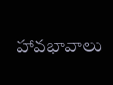హావభావాలు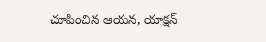చూపించిన ఆయన, యాక్షన్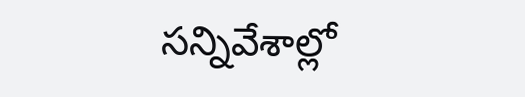సన్నివేశాల్లో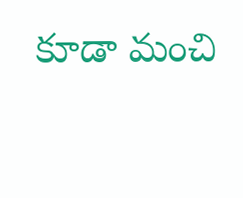కూడా మంచి